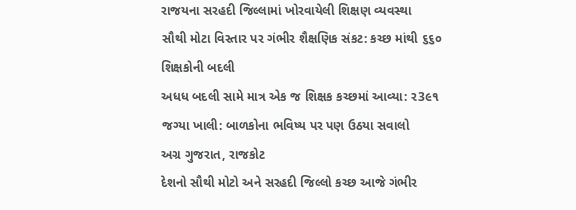રાજયના સરહદી જિલ્લામાં ખોરવાયેલી શિક્ષણ વ્યવસ્થા
સૌથી મોટા વિસ્તાર પર ગંભીર શૈક્ષણિક સંકટ: કચ્છ માંથી ૬૬૦ શિક્ષકોની બદલી
અધધ બદલી સામે માત્ર એક જ શિક્ષક કચ્છમાં આવ્યા: ર3૯૧ જગ્યા ખાલી: બાળકોના ભવિષ્ય પર પણ ઉઠયા સવાલો
અગ્ર ગુજરાત, રાજકોટ
દેશનો સૌથી મોટો અને સરહદી જિલ્લો કચ્છ આજે ગંભીર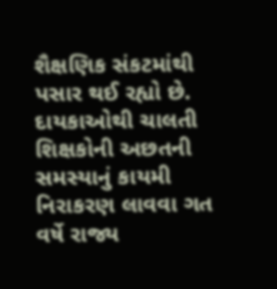શૈક્ષણિક સંકટમાંથી પસાર થઈ રહ્યો છે. દાયકાઓથી ચાલતી શિક્ષકોની અછતની સમસ્યાનું કાયમી નિરાકરણ લાવવા ગત વર્ષે રાજ્ય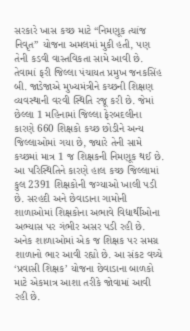સરકારે ખાસ કચ્છ માટે “નિમણૂક ત્યાંજ નિવૃત” યોજના અમલમાં મુકી હતી, પણ તેની કડવી વાસ્તવિકતા સામે આવી છે.
તેવામાં ફરી જિલ્લા પંચાયત પ્રમુખ જનકસિંહ બી. જાડેજાએ મુખ્યમંત્રીને કચ્છની શિક્ષણ વ્યવસ્થાની વરવી સ્થિતિ રજૂ કરી છે. જેમાં છેલ્લા 1 મહિનામાં જિલ્લા ફેરબદલીના કારણે 660 શિક્ષકો કચ્છ છોડીને અન્ય જિલ્લાઓમાં ગયા છે, જ્યારે તેની સામે કચ્છમાં માત્ર 1 જ શિક્ષકની નિમણૂક થઈ છે.
આ પરિસ્થિતિને કારણે હાલ કચ્છ જિલ્લામાં કુલ 2391 શિક્ષકોની જગ્યાઓ ખાલી પડી છે. સરહદી અને છેવાડાના ગામોની શાળાઓમાં શિક્ષકોના અભાવે વિદ્યાર્થીઓના અભ્યાસ પર ગંભીર અસર પડી રહી છે. અનેક શાળાઓમાં એક જ શિક્ષક પર સમગ્ર શાળાનો ભાર આવી રહ્યો છે. આ સંકટ વચ્ચે ‘પ્રવાસી શિક્ષક’ યોજના છેવાડાના બાળકો માટે એકમાત્ર આશા તરીકે જોવામાં આવી રહી છે.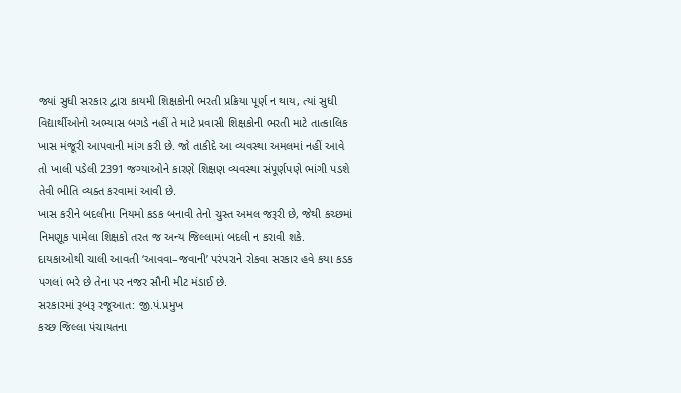જ્યાં સુધી સરકાર દ્વારા કાયમી શિક્ષકોની ભરતી પ્રક્રિયા પૂર્ણ ન થાય, ત્યાં સુધી વિદ્યાર્થીઓનો અભ્યાસ બગડે નહીં તે માટે પ્રવાસી શિક્ષકોની ભરતી માટે તાત્કાલિક ખાસ મંજૂરી આપવાની માંગ કરી છે. જો તાકીદે આ વ્યવસ્થા અમલમાં નહીં આવે તો ખાલી પડેલી 2391 જગ્યાઓને કારણે શિક્ષણ વ્યવસ્થા સંપૂર્ણપણે ભાંગી પડશે તેવી ભીતિ વ્યક્ત કરવામાં આવી છે.
ખાસ કરીને બદલીના નિયમો કડક બનાવી તેનો ચુસ્ત અમલ જરૂરી છે, જેથી કચ્છમાં નિમણૂક પામેલા શિક્ષકો તરત જ અન્ય જિલ્લામાં બદલી ન કરાવી શકે. દાયકાઓથી ચાલી આવતી ‘આવવા–જવાની’ પરંપરાને રોકવા સરકાર હવે કયા કડક પગલાં ભરે છે તેના પર નજર સૌની મીટ મંડાઈ છે.
સરકારમાં રૂબરૂ રજૂઆત: જી.પં.પ્રમુખ
કચ્છ જિલ્લા પંચાયતના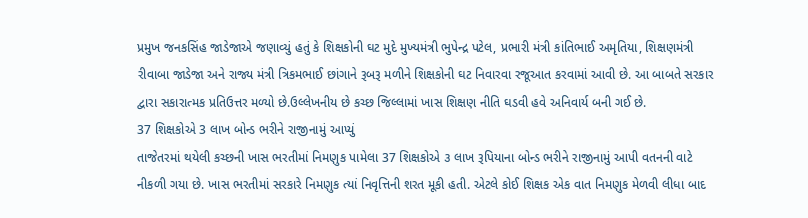પ્રમુખ જનકસિંહ જાડેજાએ જણાવ્યું હતું કે શિક્ષકોની ઘટ મુદે મુખ્યમંત્રી ભુપેન્દ્ર પટેલ, પ્રભારી મંત્રી કાંતિભાઈ અમૃતિયા, શિક્ષણમંત્રી રીવાબા જાડેજા અને રાજ્ય મંત્રી ત્રિકમભાઈ છાંગાને રૂબરૂ મળીને શિક્ષકોની ઘટ નિવારવા રજૂઆત કરવામાં આવી છે. આ બાબતે સરકાર દ્વારા સકારાત્મક પ્રતિઉત્તર મળ્યો છે.ઉલ્લેખનીય છે કચ્છ જિલ્લામાં ખાસ શિક્ષણ નીતિ ઘડવી હવે અનિવાર્ય બની ગઈ છે.
37 શિક્ષકોએ 3 લાખ બોન્ડ ભરીને રાજીનામું આપ્યું
તાજેતરમાં થયેલી કચ્છની ખાસ ભરતીમાં નિમણુક પામેલા 37 શિક્ષકોએ ૩ લાખ રૂપિયાના બોન્ડ ભરીને રાજીનામું આપી વતનની વાટે નીકળી ગયા છે. ખાસ ભરતીમાં સરકારે નિમણુક ત્યાં નિવૃત્તિની શરત મૂકી હતી. એટલે કોઈ શિક્ષક એક વાત નિમણુક મેળવી લીધા બાદ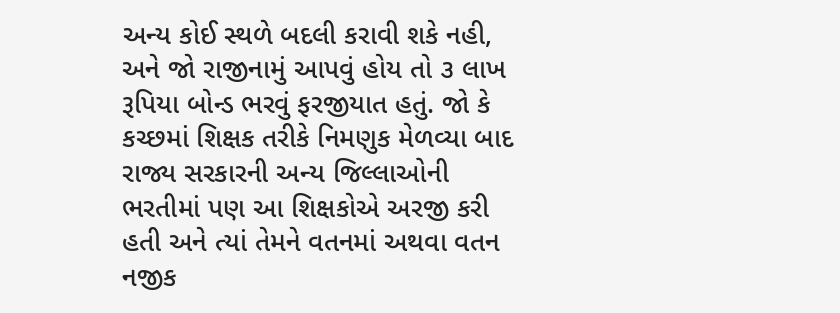અન્ય કોઈ સ્થળે બદલી કરાવી શકે નહી, અને જો રાજીનામું આપવું હોય તો ૩ લાખ રૂપિયા બોન્ડ ભરવું ફરજીયાત હતું. જો કે કચ્છમાં શિક્ષક તરીકે નિમણુક મેળવ્યા બાદ રાજ્ય સરકારની અન્ય જિલ્લાઓની ભરતીમાં પણ આ શિક્ષકોએ અરજી કરી હતી અને ત્યાં તેમને વતનમાં અથવા વતન નજીક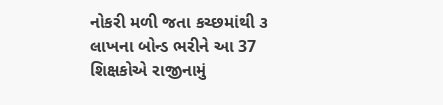નોકરી મળી જતા કચ્છમાંથી ૩ લાખના બોન્ડ ભરીને આ 37 શિક્ષકોએ રાજીનામું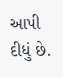આપી દીધું છે.